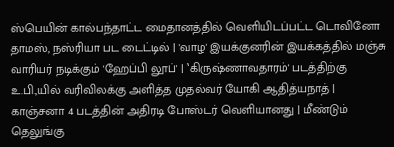ஸ்பெயின் கால்பந்தாட்ட மைதானத்தில் வெளியிடப்பட்ட டொவினோ தாமஸ், நஸ்ரியா பட டைட்டில் | 'வாழ' இயக்குனரின் இயக்கத்தில் மஞ்சு வாரியர் நடிக்கும் 'ஹேப்பி லூப்' | ‛கிருஷ்ணாவதாரம்' படத்திற்கு உ.பி.,யில் வரிவிலக்கு அளித்த முதல்வர் யோகி ஆதித்யநாத் | காஞ்சனா 4 படத்தின் அதிரடி போஸ்டர் வெளியானது | மீண்டும் தெலுங்கு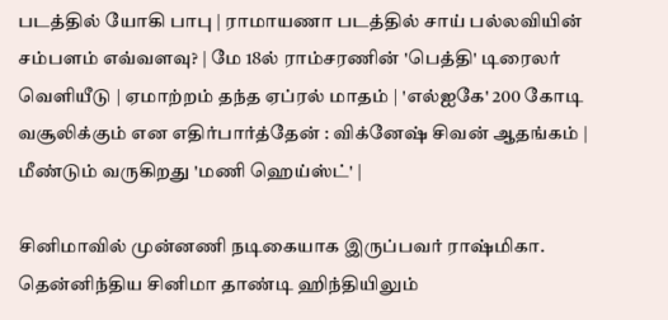படத்தில் யோகி பாபு | ராமாயணா படத்தில் சாய் பல்லவியின் சம்பளம் எவ்வளவு? | மே 18ல் ராம்சரணின் 'பெத்தி' டிரைலர் வெளியீடு | ஏமாற்றம் தந்த ஏப்ரல் மாதம் | 'எல்ஐகே' 200 கோடி வசூலிக்கும் என எதிர்பார்த்தேன் : விக்னேஷ் சிவன் ஆதங்கம் | மீண்டும் வருகிறது 'மணி ஹெய்ஸ்ட்' |

சினிமாவில் முன்னணி நடிகையாக இருப்பவர் ராஷ்மிகா. தென்னிந்திய சினிமா தாண்டி ஹிந்தியிலும்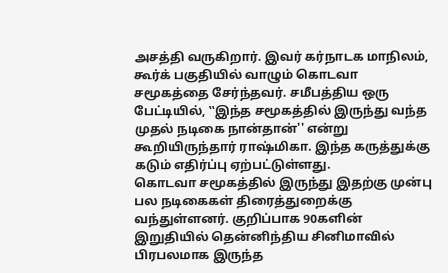அசத்தி வருகிறார். இவர் கர்நாடக மாநிலம், கூர்க் பகுதியில் வாழும் கொடவா சமூகத்தை சேர்ந்தவர். சமீபத்திய ஒரு பேட்டியில், ‛‛இந்த சமூகத்தில் இருந்து வந்த முதல் நடிகை நான்தான்'' என்று கூறியிருந்தார் ராஷ்மிகா. இந்த கருத்துக்கு கடும் எதிர்ப்பு ஏற்பட்டுள்ளது.
கொடவா சமூகத்தில் இருந்து இதற்கு முன்பு பல நடிகைகள் திரைத்துறைக்கு வந்துள்ளனர். குறிப்பாக 90களின் இறுதியில் தென்னிந்திய சினிமாவில் பிரபலமாக இருந்த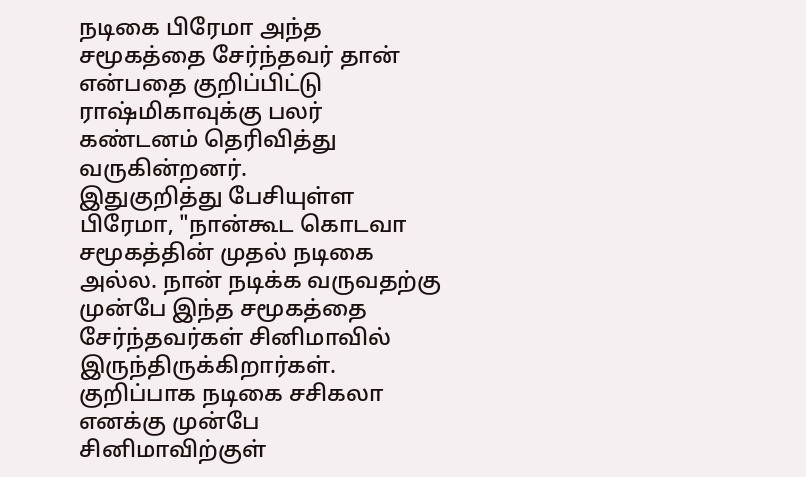நடிகை பிரேமா அந்த சமூகத்தை சேர்ந்தவர் தான் என்பதை குறிப்பிட்டு ராஷ்மிகாவுக்கு பலர் கண்டனம் தெரிவித்து வருகின்றனர்.
இதுகுறித்து பேசியுள்ள பிரேமா, "நான்கூட கொடவா சமூகத்தின் முதல் நடிகை அல்ல. நான் நடிக்க வருவதற்கு முன்பே இந்த சமூகத்தை சேர்ந்தவர்கள் சினிமாவில் இருந்திருக்கிறார்கள். குறிப்பாக நடிகை சசிகலா எனக்கு முன்பே சினிமாவிற்குள்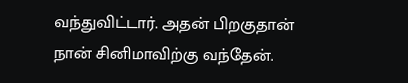வந்துவிட்டார். அதன் பிறகுதான் நான் சினிமாவிற்கு வந்தேன்.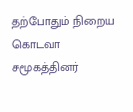தற்போதும் நிறைய கொடவா சமூகத்தினர்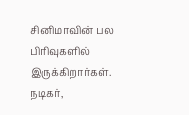சினிமாவின் பல பிரிவுகளில் இருக்கிறார்கள். நடிகர்,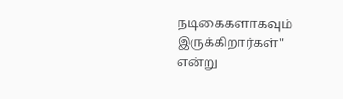நடிகைகளாகவும் இருக்கிறார்கள்" என்று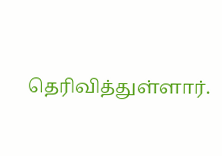தெரிவித்துள்ளார்.